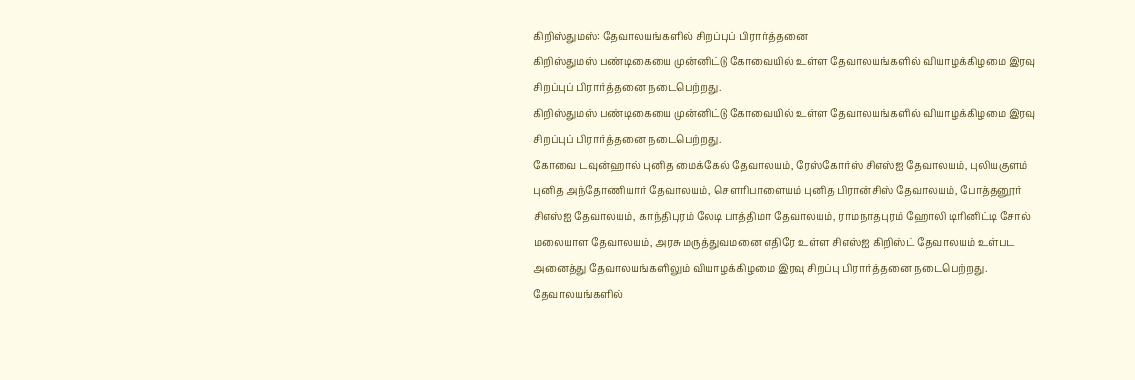கிறிஸ்துமஸ்: தேவாலயங்களில் சிறப்புப் பிரார்த்தனை
கிறிஸ்துமஸ் பண்டிகையை முன்னிட்டு கோவையில் உள்ள தேவாலயங்களில் வியாழக்கிழமை இரவு சிறப்புப் பிரார்த்தனை நடைபெற்றது.
கிறிஸ்துமஸ் பண்டிகையை முன்னிட்டு கோவையில் உள்ள தேவாலயங்களில் வியாழக்கிழமை இரவு சிறப்புப் பிரார்த்தனை நடைபெற்றது.
கோவை டவுன்ஹால் புனித மைக்கேல் தேவாலயம், ரேஸ்கோர்ஸ் சிஎஸ்ஐ தேவாலயம், புலியகுளம் புனித அந்தோணியார் தேவாலயம், சௌரிபாளையம் புனித பிரான்சிஸ் தேவாலயம், போத்தனூர் சிஎஸ்ஐ தேவாலயம், காந்திபுரம் லேடி பாத்திமா தேவாலயம், ராமநாதபுரம் ஹோலி டிரினிட்டி சோல் மலையாள தேவாலயம், அரசு மருத்துவமனை எதிரே உள்ள சிஎஸ்ஐ கிறிஸ்ட் தேவாலயம் உள்பட அனைத்து தேவாலயங்களிலும் வியாழக்கிழமை இரவு சிறப்பு பிரார்த்தனை நடைபெற்றது.
தேவாலயங்களில்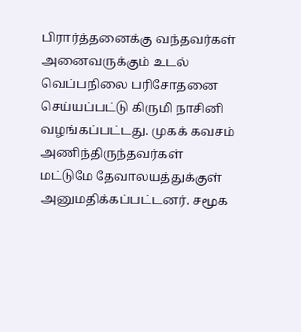பிரார்த்தனைக்கு வந்தவர்கள் அனைவருக்கும் உடல் வெப்பநிலை பரிசோதனை செய்யப்பட்டு கிருமி நாசினி வழங்கப்பட்டது. முகக் கவசம் அணிந்திருந்தவர்கள் மட்டுமே தேவாலயத்துக்குள் அனுமதிக்கப்பட்டனர். சமூக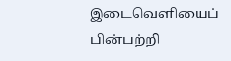இடைவெளியைப் பின்பற்றி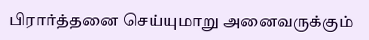பிரார்த்தனை செய்யுமாறு அனைவருக்கும்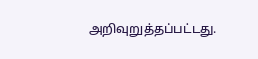அறிவுறுத்தப்பட்டது.